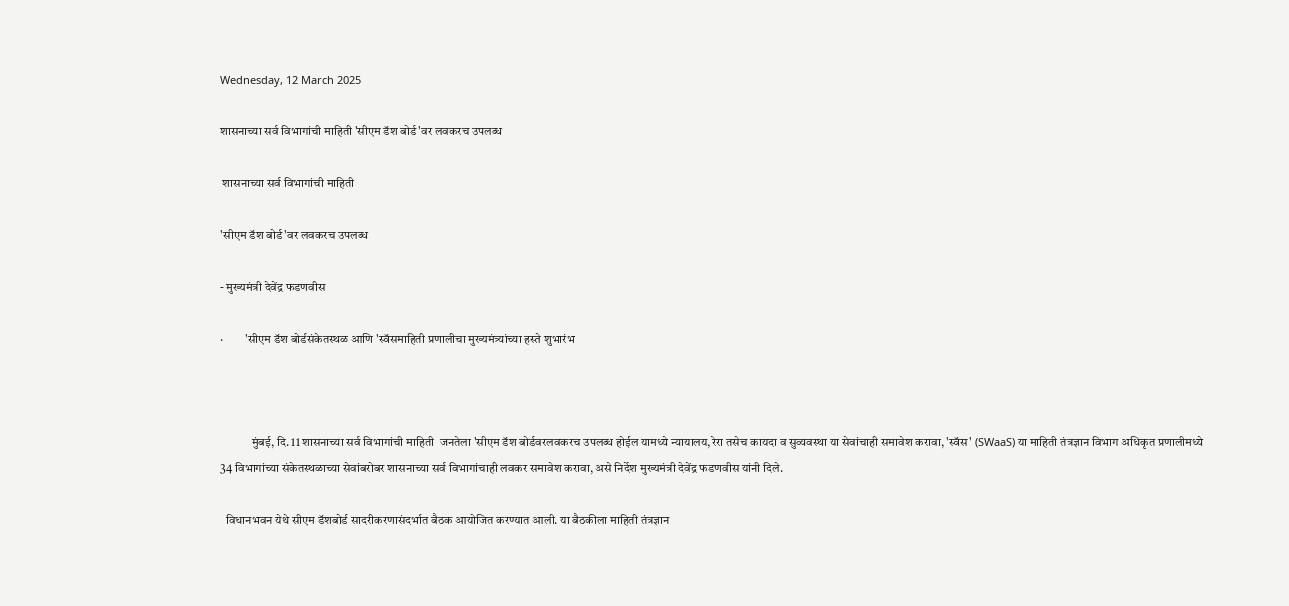Wednesday, 12 March 2025

शासनाच्या सर्व विभागांची माहिती 'सीएम डॅश बोर्ड'वर लवकरच उपलब्ध

 शासनाच्या सर्व विभागांची माहिती

'सीएम डॅश बोर्ड'वर लवकरच उपलब्ध

- मुख्यमंत्री देवेंद्र फडणवीस

·         'सीएम डॅश बोर्डसंकेतस्थळ आणि 'स्वॅसमाहिती प्रणालीचा मुख्यमंत्र्यांच्या हस्ते शुभारंभ



             मुंबई, दि. 11 शासनाच्या सर्व विभागांची माहिती  जनतेला 'सीएम डॅश बोर्डवरलवकरच उपलब्ध होईल यामध्ये न्यायालय,रेरा तसेच कायदा व सुव्यवस्था या सेवांचाही समावेश करावा, 'स्वॅस' (SWaaS) या माहिती तंत्रज्ञान विभाग अधिकृत प्रणालीमध्ये 34 विभागांच्या संकेतस्थळाच्या सेवांबरोबर शासनाच्या सर्व विभागांचाही लवकर समावेश करावा, असे निर्देश मुख्यमंत्री देवेंद्र फडणवीस यांनी दिले.

  विधानभवन येथे सीएम डॅशबोर्ड सादरीकरणासंदर्भात बैठक आयोजित करण्यात आली. या बैठकीला माहिती तंत्रज्ञान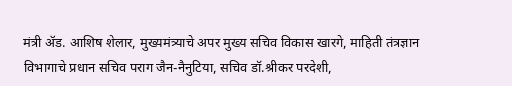मंत्री ॲड. आशिष शेलार, मुख्यमंत्र्याचे अपर मुख्य सचिव विकास खारगे, माहिती तंत्रज्ञान विभागाचे प्रधान सचिव पराग जैन-नैनुटिया, सचिव डॉ.श्रीकर परदेशी,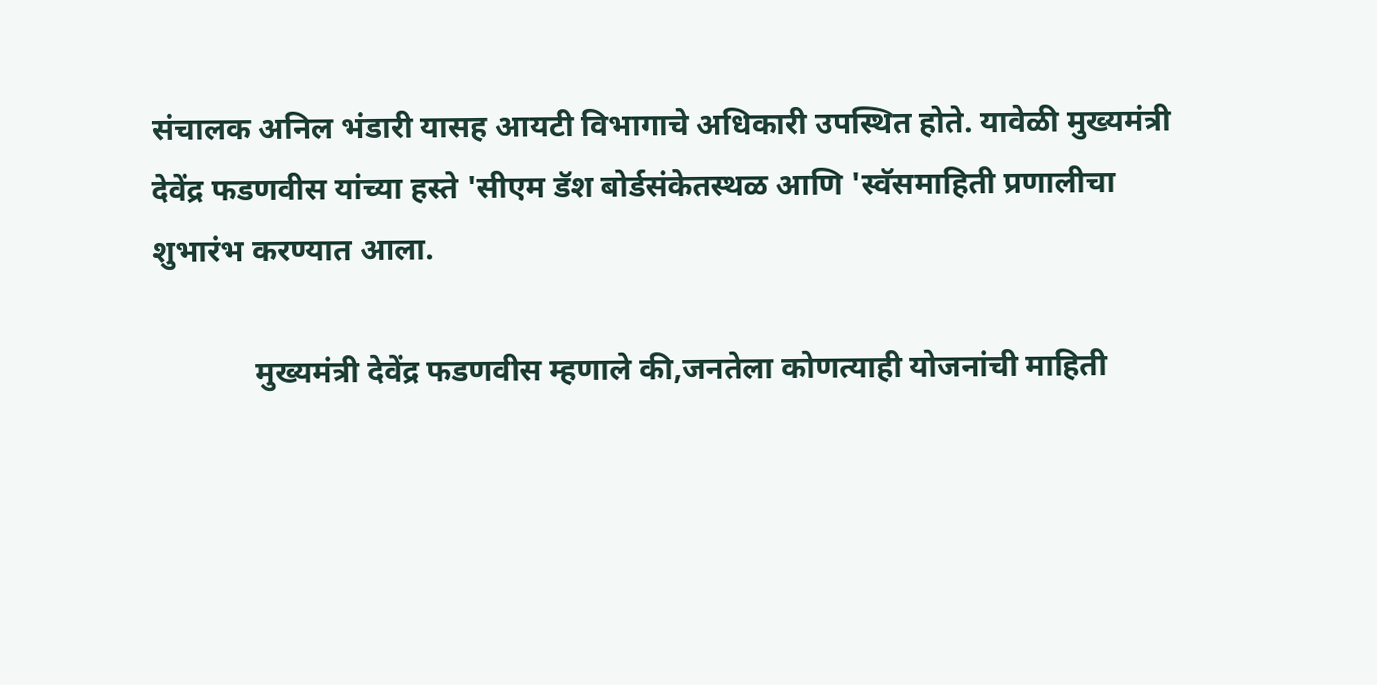संचालक अनिल भंडारी यासह आयटी विभागाचे अधिकारी उपस्थित होते. यावेळी मुख्यमंत्री देवेंद्र फडणवीस यांच्या हस्ते 'सीएम डॅश बोर्डसंकेतस्थळ आणि 'स्वॅसमाहिती प्रणालीचा शुभारंभ करण्यात आला.

             मुख्यमंत्री देवेंद्र फडणवीस म्हणाले की,जनतेला कोणत्याही योजनांची माहिती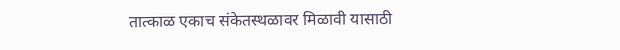तात्काळ एकाच संकेतस्थळावर मिळावी यासाठी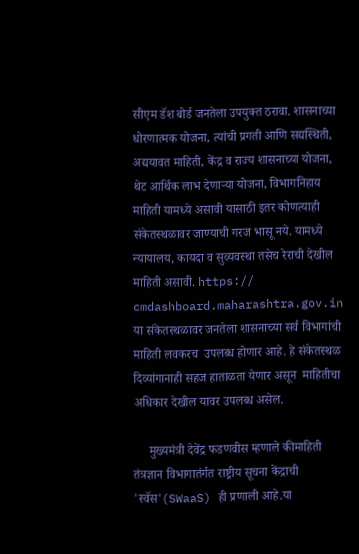सीएम डॅश बोर्ड जनतेला उपयुक्त ठरावा. शासनाच्या धोरणात्मक योजना, त्यांची प्रगती आणि सद्यस्थिती, अद्ययावत माहिती, केंद्र व राज्य शासनाच्या योजना, थेट आर्थिक लाभ देणाऱ्या योजना, विभागनिहाय माहिती यामध्ये असावी यासाठी इतर कोणत्याही संकेतस्थळावर जाण्याची गरज भासू नये. यामध्ये न्यायालय, कायदा व सुव्यवस्था तसेच रेराची देखील माहिती असावी. https:// cmdashboard.maharashtra.gov.in या संकेतस्थळावर जनतेला शासनाच्या सर्व विभागांची माहिती लवकरच  उपलब्ध होणार आहे. हे संकेतस्थळ दिव्यांगानाही सहज हाताळता येणार असून  माहितीचा अधिकार देखील यावर उपलब्ध असेल.

     मुख्यमंत्री देवेंद्र फडणवीस म्हणाले कीमाहिती तंत्रज्ञान विभागातंर्गत राष्ट्रीय सूचना केंद्राची 'स्वॅस'(SWaaS) ही प्रणाली आहे.या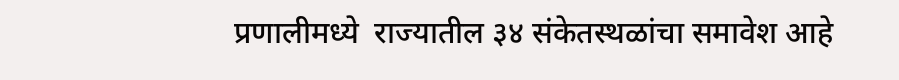प्रणालीमध्ये  राज्यातील ३४ संकेतस्थळांचा समावेश आहे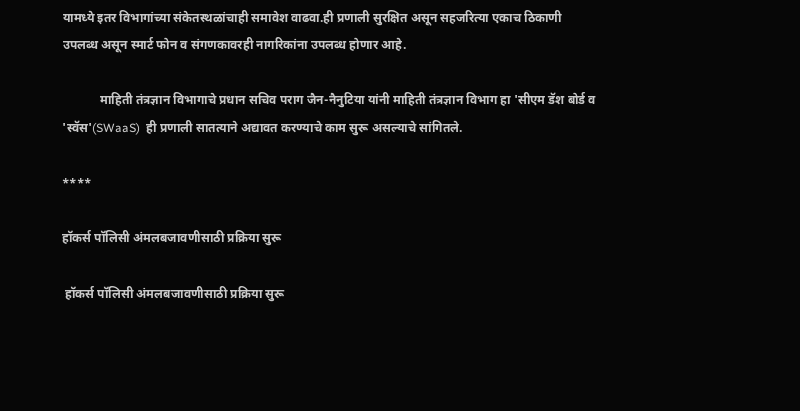यामध्ये इतर विभागांच्या संकेतस्थळांचाही समावेश वाढवा.ही प्रणाली सुरक्षित असून सहजरित्या एकाच ठिकाणी उपलब्ध असून स्मार्ट फोन व संगणकावरही नागरिकांना उपलब्ध होणार आहे.

            माहिती तंत्रज्ञान विभागाचे प्रधान सचिव पराग जैन-नैनुटिया यांनी माहिती तंत्रज्ञान विभाग हा 'सीएम डॅश बोर्ड व 'स्वॅस'(SWaaS)  ही प्रणाली सातत्याने अद्यावत करण्याचे काम सुरू असल्याचे सांगितले.

****

हॉकर्स पॉलिसी अंमलबजावणीसाठी प्रक्रिया सुरू

 हॉकर्स पॉलिसी अंमलबजावणीसाठी प्रक्रिया सुरू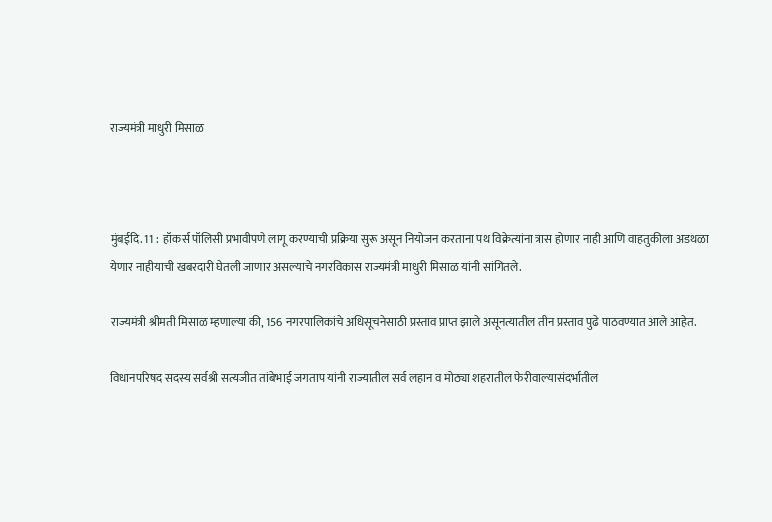राज्यमंत्री माधुरी मिसाळ



मुंबईदि. 11 :  हॉकर्स पॉलिसी प्रभावीपणे लागू करण्याची प्रक्रिया सुरू असून नियोजन करताना पथ विक्रेत्यांना त्रास होणार नाही आणि वाहतुकीला अडथळा येणार नाहीयाची खबरदारी घेतली जाणार असल्याचे नगरविकास राज्यमंत्री माधुरी मिसाळ यांनी सांगितले.

राज्यमंत्री श्रीमती मिसाळ म्हणाल्या की, 156 नगरपालिकांचे अधिसूचनेसाठी प्रस्ताव प्राप्त झाले असूनत्यातील तीन प्रस्ताव पुढे पाठवण्यात आले आहेत.

विधानपरिषद सदस्य सर्वश्री सत्यजीत तांबेभाई जगताप यांनी राज्यातील सर्व लहान व मोठ्या शहरातील फेरीवाल्यासंदर्भातील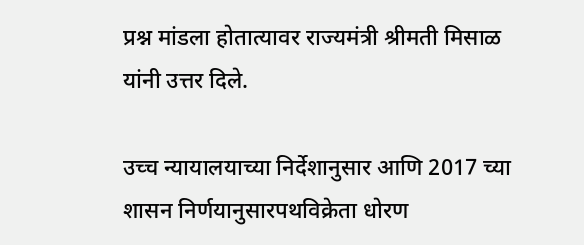प्रश्न मांडला होतात्यावर राज्यमंत्री श्रीमती मिसाळ यांनी उत्तर दिले.

उच्च न्यायालयाच्या निर्देशानुसार आणि 2017 च्या शासन निर्णयानुसारपथविक्रेता धोरण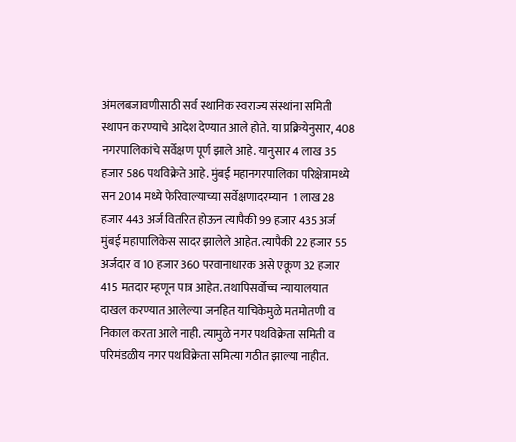अंमलबजावणीसाठी सर्व स्थानिक स्वराज्य संस्थांना समिती स्थापन करण्याचे आदेश देण्यात आले होते. या प्रक्रियेनुसार, 408 नगरपालिकांचे सर्वेक्षण पूर्ण झाले आहे. यानुसार 4 लाख 35 हजार 586 पथविक्रेते आहे. मुंबई महानगरपालिका परिक्षेत्रामध्ये सन 2014 मध्ये फेरिवाल्याच्या सर्वेक्षणादरम्यान  1 लाख 28 हजार 443 अर्ज वितरित होऊन त्यापैकी 99 हजार 435 अर्ज मुंबई महापालिकेस सादर झालेले आहेत. त्यापैकी 22 हजार 55 अर्जदार व 10 हजार 360 परवानाधारक असे एकूण 32 हजार 415 मतदार म्हणून पात्र आहेत. तथापिसर्वोच्च न्यायालयात दाखल करण्यात आलेल्या जनहित याचिकेमुळे मतमोतणी व निकाल करता आले नाही. त्यामुळे नगर पथविक्रेता समिती व परिमंडळीय नगर पथविक्रेता समित्या गठीत झाल्या नाहीत.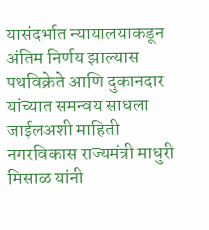यासंदर्भात न्यायालयाकडून अंतिम निर्णय झाल्यास पथविक्रेते आणि दुकानदार यांच्यात समन्वय साधला जाईलअशी माहिती नगरविकास राज्यमंत्री माधुरी मिसाळ यांनी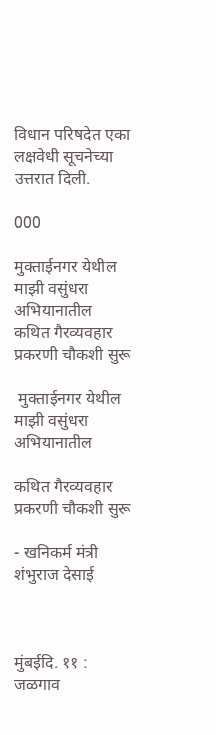विधान परिषदेत एका लक्षवेधी सूचनेच्या उत्तरात दिली.

000

मुक्ताईनगर येथील माझी वसुंधरा अभियानातील कथित गैरव्यवहार प्रकरणी चौकशी सुरू

 मुक्ताईनगर येथील माझी वसुंधरा अभियानातील

कथित गैरव्यवहार प्रकरणी चौकशी सुरू

- खनिकर्म मंत्री शंभुराज देसाई



मुंबईदि. ११ : जळगाव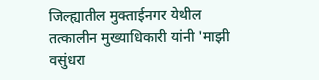जिल्ह्यातील मुक्ताईनगर येथील तत्कालीन मुख्याधिकारी यांनी 'माझी वसुंधरा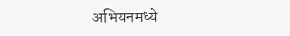अभियनमध्ये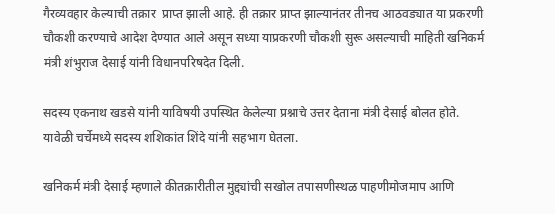गैरव्यवहार केल्याची तक्रार  प्राप्त झाली आहे. ही तक्रार प्राप्त झाल्यानंतर तीनच आठवड्यात या प्रकरणी चौकशी करण्याचे आदेश देण्यात आले असून सध्या याप्रकरणी चौकशी सुरू असल्याची माहिती खनिकर्म मंत्री शंभुराज देसाई यांनी विधानपरिषदेत दिली.

सदस्य एकनाथ खडसे यांनी याविषयी उपस्थित केलेल्या प्रश्नाचे उत्तर देताना मंत्री देसाई बोलत होते.  यावेळी चर्चेमध्ये सदस्य शशिकांत शिंदे यांनी सहभाग घेतला.

खनिकर्म मंत्री देसाई म्हणाले कीतक्रारीतील मुद्द्यांची सखोल तपासणीस्थळ पाहणीमोजमाप आणि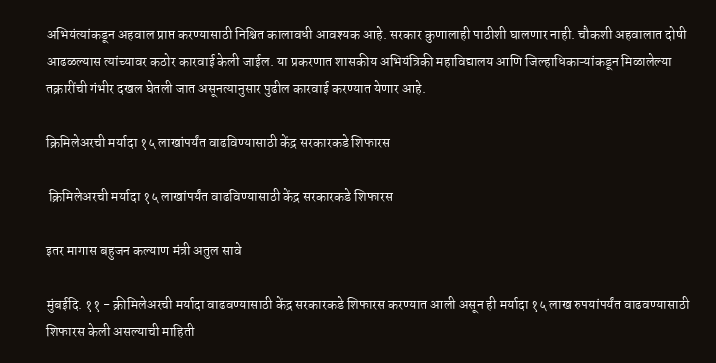अभियंत्यांकडून अहवाल प्राप्त करण्यासाठी निश्चित कालावधी आवश्यक आहे. सरकार कुणालाही पाठीशी घालणार नाही. चौकशी अहवालात दोषी आढळल्यास त्यांच्यावर कठोर कारवाई केली जाईल. या प्रकरणात शासकीय अभियंत्रिकी महाविद्यालय आणि जिल्हाधिकाऱ्यांकडून मिळालेल्या तक्रारींची गंभीर दखल घेतली जात असूनत्यानुसार पुढील कारवाई करण्यात येणार आहे.

क्रिमिलेअरची मर्यादा १५ लाखांपर्यंत वाढविण्यासाठी केंद्र सरकारकडे शिफारस

 क्रिमिलेअरची मर्यादा १५ लाखांपर्यंत वाढविण्यासाठी केंद्र सरकारकडे शिफारस

इतर मागास बहुजन कल्याण मंत्री अतुल सावे

मुंबईदि. ११ - क्रीमिलेअरची मर्यादा वाढवण्यासाठी केंद्र सरकारकडे शिफारस करण्यात आली असून ही मर्यादा १५ लाख रुपयांपर्यंत वाढवण्यासाठी शिफारस केली असल्याची माहिती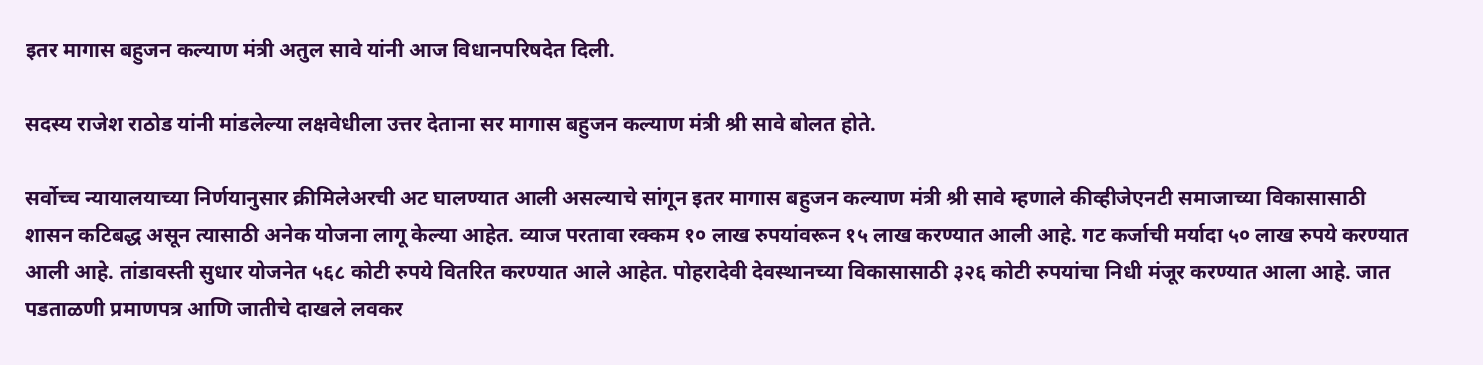इतर मागास बहुजन कल्याण मंत्री अतुल सावे यांनी आज विधानपरिषदेत दिली.

सदस्य राजेश राठोड यांनी मांडलेल्या लक्षवेधीला उत्तर देताना सर मागास बहुजन कल्याण मंत्री श्री सावे बोलत होते.

सर्वोच्च न्यायालयाच्या निर्णयानुसार क्रीमिलेअरची अट घालण्यात आली असल्याचे सांगून इतर मागास बहुजन कल्याण मंत्री श्री सावे म्हणाले कीव्हीजेएनटी समाजाच्या विकासासाठी शासन कटिबद्ध असून त्यासाठी अनेक योजना लागू केल्या आहेत. व्याज परतावा रक्कम १० लाख रुपयांवरून १५ लाख करण्यात आली आहे. गट कर्जाची मर्यादा ५० लाख रुपये करण्यात आली आहे. तांडावस्ती सुधार योजनेत ५६८ कोटी रुपये वितरित करण्यात आले आहेत. पोहरादेवी देवस्थानच्या विकासासाठी ३२६ कोटी रुपयांचा निधी मंजूर करण्यात आला आहे. जात पडताळणी प्रमाणपत्र आणि जातीचे दाखले लवकर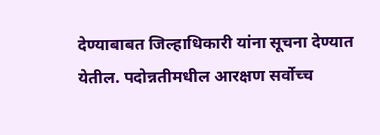देण्याबाबत जिल्हाधिकारी यांना सूचना देण्यात येतील. पदोन्नतीमधील आरक्षण सर्वोच्च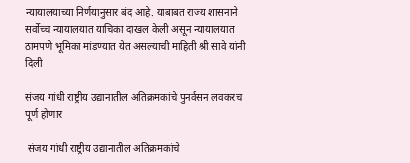न्यायालयाच्या निर्णयानुसार बंद आहे. याबाबत राज्य शासनाने सर्वोच्च न्यायालयात याचिका दाखल केली असून न्यायालयात ठामपणे भूमिका मांडण्यात येत असल्याची माहिती श्री सावे यांनी दिली

संजय गांधी राष्ट्रीय उद्यानातील अतिक्रमकांचे पुनर्वसन लवकरच पूर्ण होणार

 संजय गांधी राष्ट्रीय उद्यानातील अतिक्रमकांचे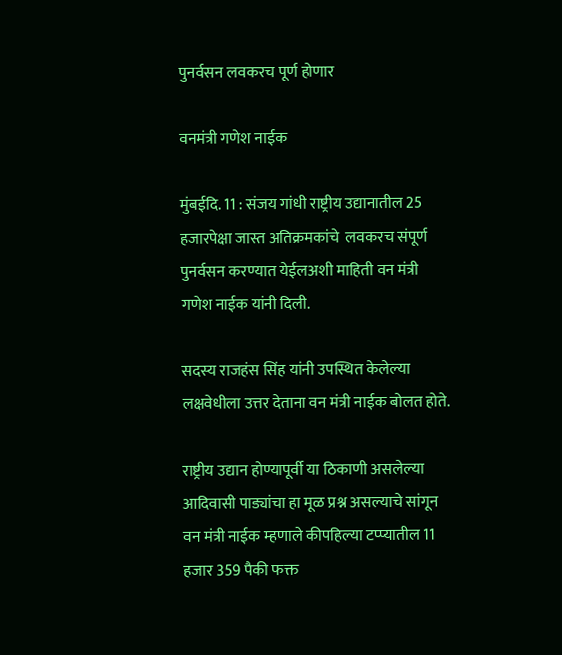पुनर्वसन लवकरच पूर्ण होणार

वनमंत्री गणेश नाईक

मुंबईदि. 11 : संजय गांधी राष्ट्रीय उद्यानातील 25 हजारपेक्षा जास्त अतिक्रमकांचे  लवकरच संपूर्ण पुनर्वसन करण्यात येईलअशी माहिती वन मंत्री गणेश नाईक यांनी दिली.

सदस्य राजहंस सिंह यांनी उपस्थित केलेल्या लक्षवेधीला उत्तर देताना वन मंत्री नाईक बोलत होते.

राष्ट्रीय उद्यान होण्यापूर्वी या ठिकाणी असलेल्या आदिवासी पाड्यांचा हा मूळ प्रश्न असल्याचे सांगून वन मंत्री नाईक म्हणाले कीपहिल्या टप्प्यातील 11 हजार 359 पैकी फक्त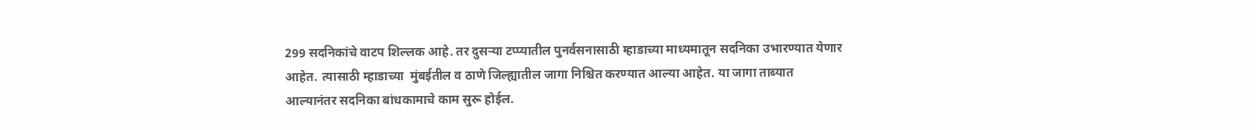299 सदनिकांचे वाटप शिल्लक आहे. तर दुसऱ्या टप्प्यातील पुनर्वसनासाठी म्हाडाच्या माध्यमातून सदनिका उभारण्यात येणार आहेत. त्यासाठी म्हाडाच्या  मुंबईतील व ठाणे जिल्ह्यातील जागा निश्चित करण्यात आल्या आहेत. या जागा ताब्यात आल्यानंतर सदनिका बांधकामाचे काम सुरू होईल.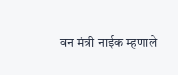वन मंत्री नाईक म्हणाले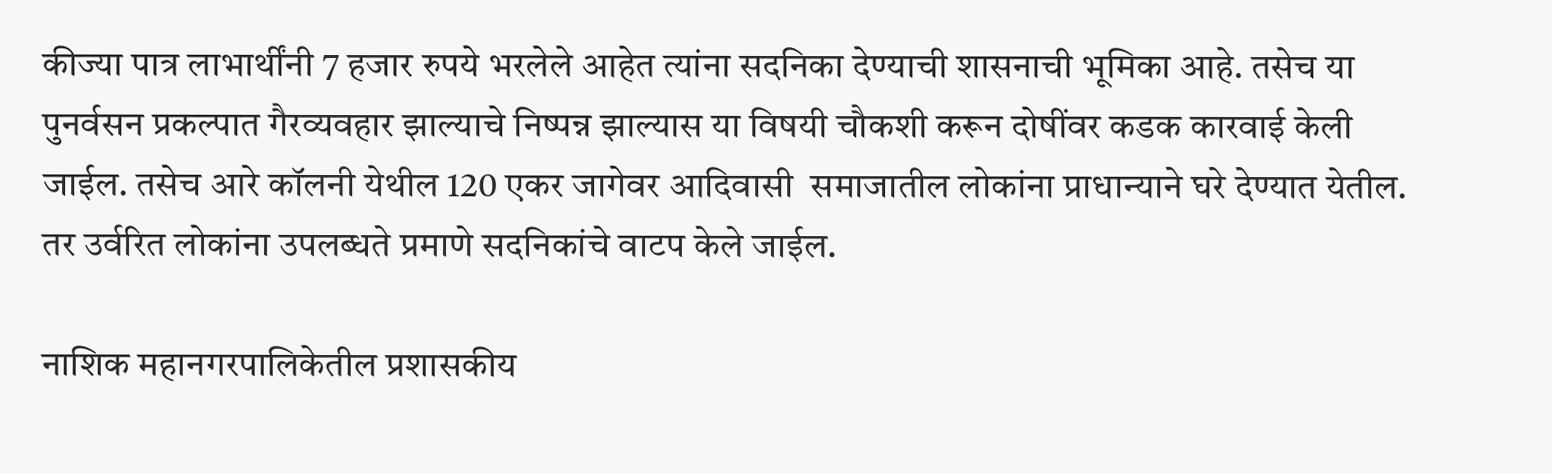कीज्या पात्र लाभार्थींनी 7 हजार रुपये भरलेले आहेत त्यांना सदनिका देण्याची शासनाची भूमिका आहे. तसेच या पुनर्वसन प्रकल्पात गैरव्यवहार झाल्याचे निष्पन्न झाल्यास या विषयी चौकशी करून दोषींवर कडक कारवाई केली जाईल. तसेच आरे कॉलनी येथील 120 एकर जागेवर आदिवासी  समाजातील लोकांना प्राधान्याने घरे देण्यात येतील. तर उर्वरित लोकांना उपलब्धते प्रमाणे सदनिकांचे वाटप केले जाईल.

नाशिक महानगरपालिकेतील प्रशासकीय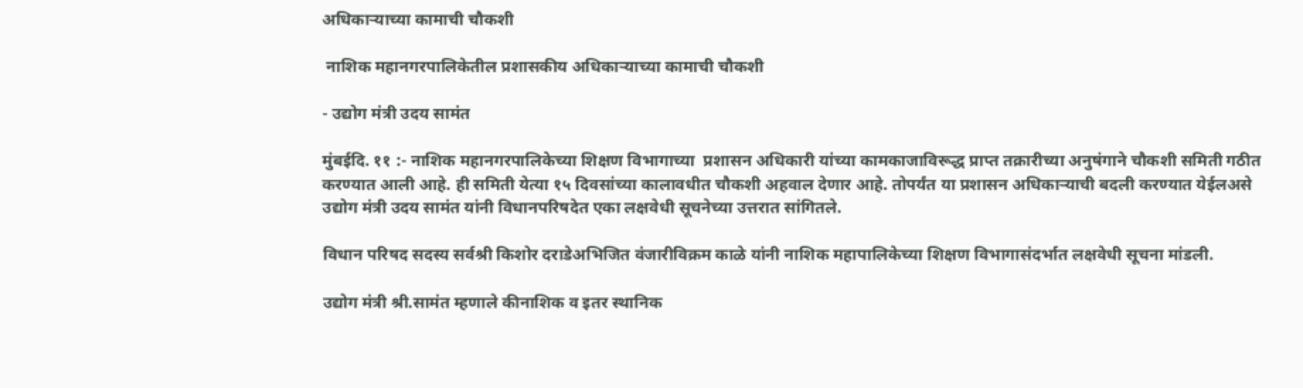अधिकाऱ्याच्या कामाची चौकशी

 नाशिक महानगरपालिकेतील प्रशासकीय अधिकाऱ्याच्या कामाची चौकशी

- उद्योग मंत्री उदय सामंत

मुंबईदि. ११ :- नाशिक महानगरपालिकेच्या शिक्षण विभागाच्या  प्रशासन अधिकारी यांच्या कामकाजाविरूद्ध प्राप्त तक्रारीच्या अनुषंगाने चौकशी समिती गठीत करण्यात आली आहे. ही समिती येत्या १५ दिवसांच्या कालावधीत चौकशी अहवाल देणार आहे. तोपर्यंत या प्रशासन अधिकाऱ्याची बदली करण्यात येईलअसे उद्योग मंत्री उदय सामंत यांनी विधानपरिषदेत एका लक्षवेधी सूचनेच्या उत्तरात सांगितले.

विधान परिषद सदस्य सर्वश्री किशोर दराडेअभिजित वंजारीविक्रम काळे यांनी नाशिक महापालिकेच्या शिक्षण विभागासंदर्भात लक्षवेधी सूचना मांडली.

उद्योग मंत्री श्री.सामंत म्हणाले कीनाशिक व इतर स्थानिक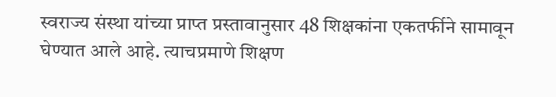स्वराज्य संस्था यांच्या प्राप्त प्रस्तावानुसार 48 शिक्षकांना एकतर्फीने सामावून घेण्यात आले आहे. त्याचप्रमाणे शिक्षण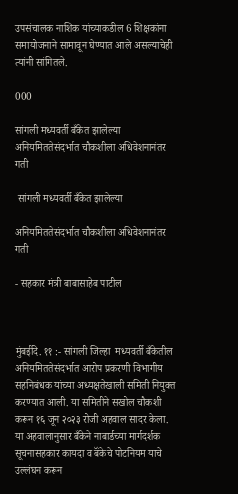उपसंचालक नाशिक यांच्याकडील 6 शिक्षकांना समायोजनाने सामावून घेण्यात आले असल्याचेही त्यांनी सांगितले.

000

सांगली मध्यवर्ती बँकेत झालेल्या अनियमिततेसंदर्भात चौकशीला अधिवेशनानंतर गती

 सांगली मध्यवर्ती बँकेत झालेल्या

अनियमिततेसंदर्भात चौकशीला अधिवेशनानंतर गती

- सहकार मंत्री बाबासाहेब पाटील



मुंबईदि. ११ :- सांगली जिल्हा  मध्यवर्ती बँकेतील अनियमिततेसंदर्भात आरोप प्रकरणी विभागीय सहनिबंधक यांच्या अध्यक्षतेखाली समिती नियुक्त करण्यात आली. या समितीने सखोल चौकशी करून १६ जून २०२३ रोजी अहवाल सादर केला. या अहवालानुसार बँकेने नाबार्डच्या मार्गदर्शक सूचनासहकार कायदा व बॅंकेचे पोटनियम याचे उल्लंघन करून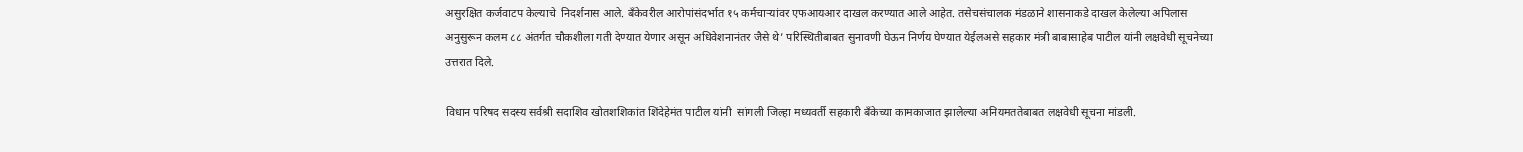असुरक्षित कर्जवाटप केल्याचे  निदर्शनास आले. बँकेवरील आरोपांसंदर्भात १५ कर्मचाऱ्यांवर एफआयआर दाखल करण्यात आले आहेत. तसेचसंचालक मंडळाने शासनाकडे दाखल केलेल्या अपिलास अनुसुरून कलम ८८ अंतर्गत चौकशीला गती देण्यात येणार असून अधिवेशनानंतर जैसे थे’ परिस्थितीबाबत सुनावणी घेऊन निर्णय घेण्यात येईलअसे सहकार मंत्री बाबासाहेब पाटील यांनी लक्षवेधी सूचनेच्या उत्तरात दिले.

विधान परिषद सदस्य सर्वश्री सदाशिव खोतशशिकांत शिंदेहेमंत पाटील यांनी  सांगली जिल्हा मध्यवर्ती सहकारी बँकेच्या कामकाजात झालेल्या अनियमततेबाबत लक्षवेधी सूचना मांडली.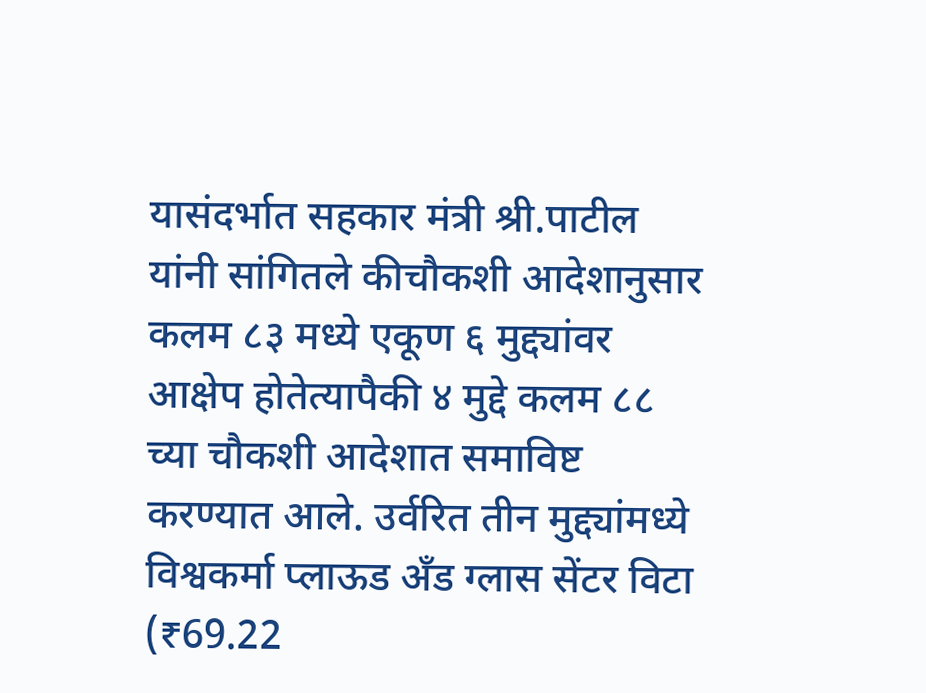यासंदर्भात सहकार मंत्री श्री.पाटील यांनी सांगितले कीचौकशी आदेशानुसार कलम ८३ मध्ये एकूण ६ मुद्द्यांवर आक्षेप होतेत्यापैकी ४ मुद्दे कलम ८८ च्या चौकशी आदेशात समाविष्ट करण्यात आले. उर्वरित तीन मुद्द्यांमध्ये विश्वकर्मा प्लाऊड अँड ग्लास सेंटर विटा (₹69.22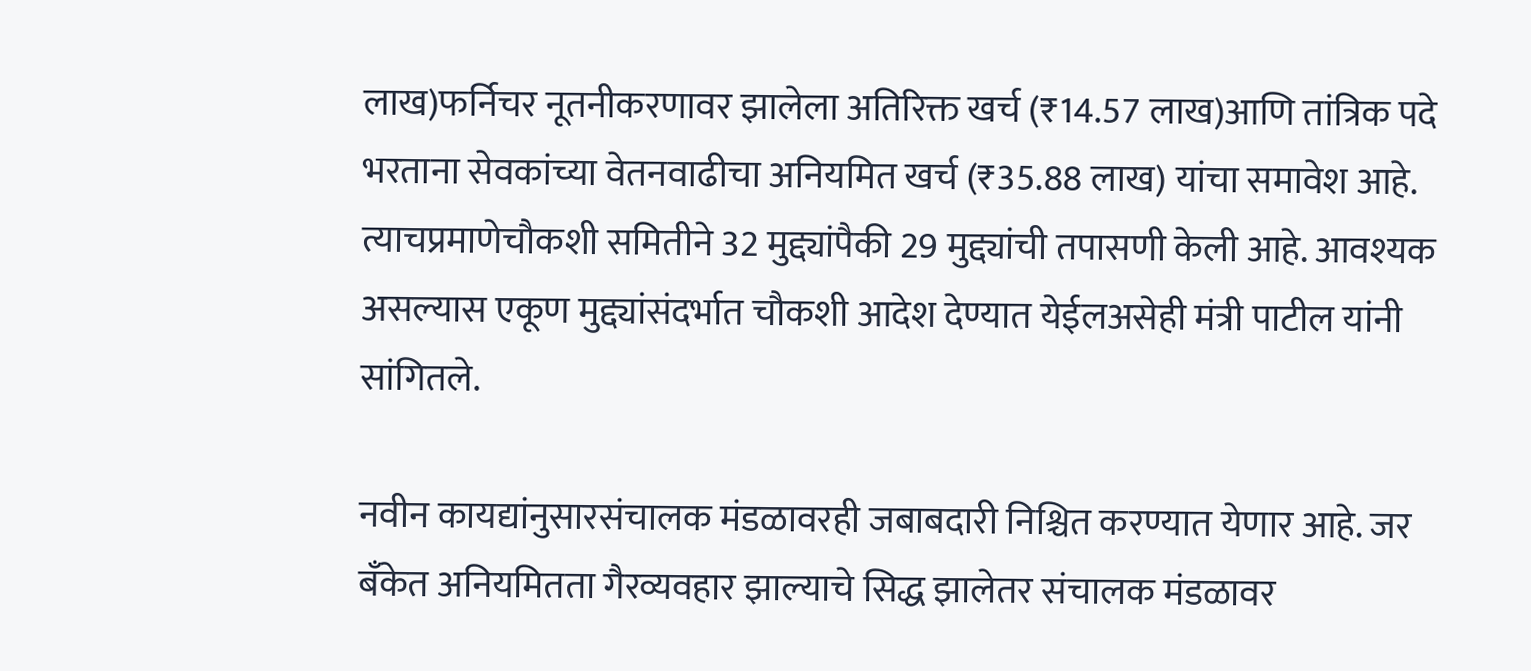लाख)फर्निचर नूतनीकरणावर झालेला अतिरिक्त खर्च (₹14.57 लाख)आणि तांत्रिक पदे भरताना सेवकांच्या वेतनवाढीचा अनियमित खर्च (₹35.88 लाख) यांचा समावेश आहे. त्याचप्रमाणेचौकशी समितीने 32 मुद्द्यांपैकी 29 मुद्द्यांची तपासणी केली आहे. आवश्यक असल्यास एकूण मुद्द्यांसंदर्भात चौकशी आदेश देण्यात येईलअसेही मंत्री पाटील यांनी सांगितले.

नवीन कायद्यांनुसारसंचालक मंडळावरही जबाबदारी निश्चित करण्यात येणार आहे. जर बँकेत अनियमितता गैरव्यवहार झाल्याचे सिद्ध झालेतर संचालक मंडळावर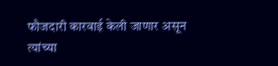फौजदारी कारवाई केली जाणार असून त्यांच्या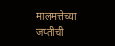मालमत्तेच्या जप्तीची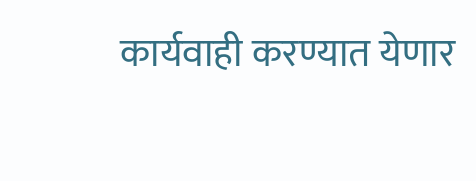कार्यवाही करण्यात येणार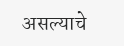असल्याचे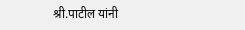श्री.पाटील यांनी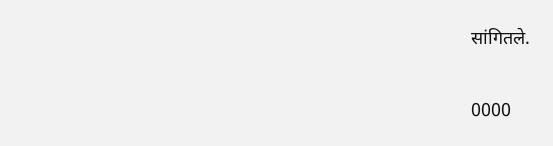सांगितले.

0000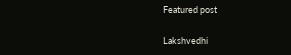Featured post

Lakshvedhi